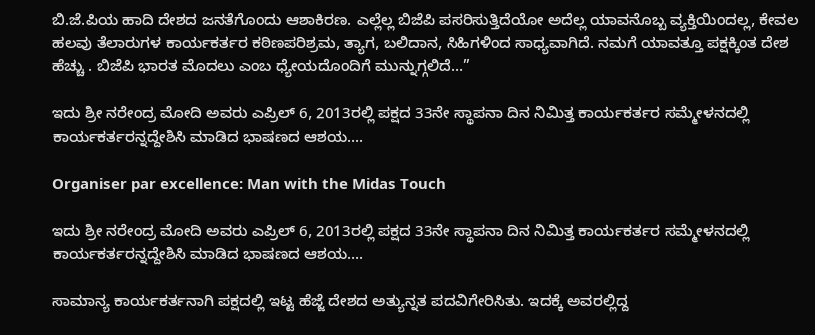ಬಿ.ಜೆ.ಪಿಯ ಹಾದಿ ದೇಶದ ಜನತೆಗೊಂದು ಆಶಾಕಿರಣ. ಎಲ್ಲೆಲ್ಲ ಬಿಜೆಪಿ ಪಸರಿಸುತ್ತಿದೆಯೋ ಅದೆಲ್ಲ ಯಾವನೊಬ್ಬ ವ್ಯಕ್ತಿಯಿಂದಲ್ಲ, ಕೇವಲ ಹಲವು ತೆಲಾರುಗಳ ಕಾರ್ಯಕರ್ತರ ಕಠಿಣಪರಿಶ್ರಮ, ತ್ಯಾಗ, ಬಲಿದಾನ, ಸಿಹಿಗಳಿಂದ ಸಾಧ್ಯವಾಗಿದೆ. ನಮಗೆ ಯಾವತ್ತೂ ಪಕ್ಷಕ್ಕಿಂತ ದೇಶ ಹೆಚ್ಚು . ಬಿಜೆಪಿ ಭಾರತ ಮೊದಲು ಎಂಬ ಧ್ಯೇಯದೊಂದಿಗೆ ಮುನ್ನುಗ್ಗಲಿದೆ…”

ಇದು ಶ್ರೀ ನರೇಂದ್ರ ಮೋದಿ ಅವರು ಎಪ್ರಿಲ್ 6, 2013ರಲ್ಲಿ ಪಕ್ಷದ 33ನೇ ಸ್ಥಾಪನಾ ದಿನ ನಿಮಿತ್ತ ಕಾರ್ಯಕರ್ತರ ಸಮ್ಮೇಳನದಲ್ಲಿ ಕಾರ್ಯಕರ್ತರನ್ನದ್ದೇಶಿಸಿ ಮಾಡಿದ ಭಾಷಣದ ಆಶಯ….

Organiser par excellence: Man with the Midas Touch

ಇದು ಶ್ರೀ ನರೇಂದ್ರ ಮೋದಿ ಅವರು ಎಪ್ರಿಲ್ 6, 2013ರಲ್ಲಿ ಪಕ್ಷದ 33ನೇ ಸ್ಥಾಪನಾ ದಿನ ನಿಮಿತ್ತ ಕಾರ್ಯಕರ್ತರ ಸಮ್ಮೇಳನದಲ್ಲಿ ಕಾರ್ಯಕರ್ತರನ್ನದ್ದೇಶಿಸಿ ಮಾಡಿದ ಭಾಷಣದ ಆಶಯ….

ಸಾಮಾನ್ಯ ಕಾರ್ಯಕರ್ತನಾಗಿ ಪಕ್ಷದಲ್ಲಿ ಇಟ್ಟ ಹೆಜ್ಜೆ ದೇಶದ ಅತ್ಯುನ್ನತ ಪದವಿಗೇರಿಸಿತು. ಇದಕ್ಕೆ ಅವರಲ್ಲಿದ್ದ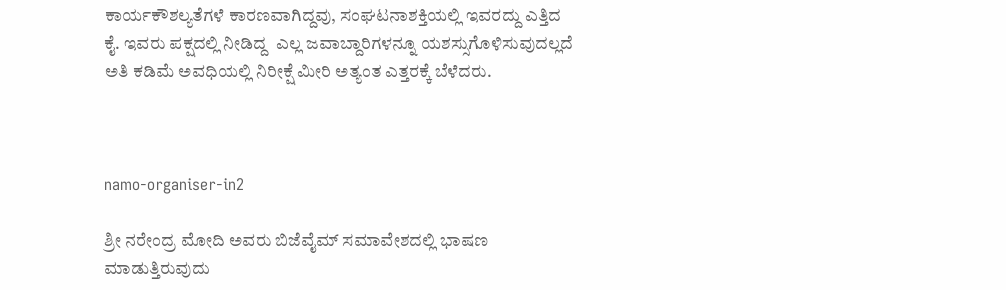ಕಾರ್ಯಕೌಶಲ್ಯತೆಗಳೆ ಕಾರಣವಾಗಿದ್ದವು, ಸಂಘಟನಾಶಕ್ತಿಯಲ್ಲಿ ಇವರದ್ದು ಎತ್ತಿದ ಕೈ. ಇವರು ಪಕ್ಷದಲ್ಲಿ ನೀಡಿದ್ದ  ಎಲ್ಲ ಜವಾಬ್ದಾರಿಗಳನ್ನೂ ಯಶಸ್ಸುಗೊಳಿಸುವುದಲ್ಲದೆ ಅತಿ ಕಡಿಮೆ ಅವಧಿಯಲ್ಲಿ ನಿರೀಕ್ಷೆ ಮೀರಿ ಅತ್ಯಂತ ಎತ್ತರಕ್ಕೆ ಬೆಳೆದರು.



namo-organiser-in2

ಶ್ರೀ ನರೇಂದ್ರ ಮೋದಿ ಅವರು ಬಿಜೆವೈಮ್ ಸಮಾವೇಶದಲ್ಲಿ ಭಾಷಣ ಮಾಡುತ್ತಿರುವುದು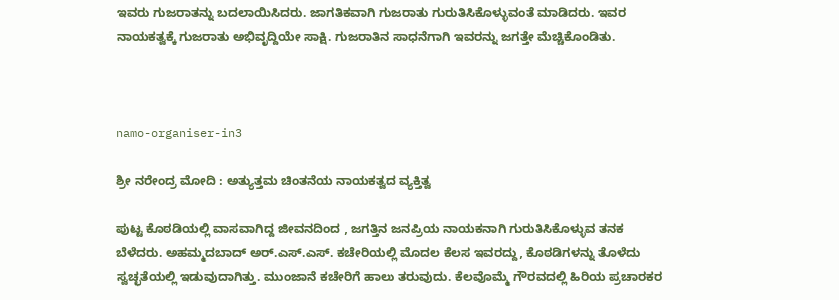ಇವರು ಗುಜರಾತನ್ನು ಬದಲಾಯಿಸಿದರು. ಜಾಗತಿಕವಾಗಿ ಗುಜರಾತು ಗುರುತಿಸಿಕೊಳ್ಳುವಂತೆ ಮಾಡಿದರು. ಇವರ ನಾಯಕತ್ವಕ್ಕೆ ಗುಜರಾತು ಅಭಿವೃದ್ದಿಯೇ ಸಾಕ್ಷಿ. ಗುಜರಾತಿನ ಸಾಧನೆಗಾಗಿ ಇವರನ್ನು ಜಗತ್ತೇ ಮೆಚ್ಚಿಕೊಂಡಿತು.



namo-organiser-in3

ಶ್ರೀ ನರೇಂದ್ರ ಮೋದಿ : ಅತ್ಯುತ್ತಮ ಚಿಂತನೆಯ ನಾಯಕತ್ವದ ವ್ಯಕ್ತಿತ್ವ

ಪುಟ್ಟ ಕೊಠಡಿಯಲ್ಲಿ ವಾಸವಾಗಿದ್ದ ಜೀವನದಿಂದ , ಜಗತ್ತಿನ ಜನಪ್ರಿಯ ನಾಯಕನಾಗಿ ಗುರುತಿಸಿಕೊಳ್ಳುವ ತನಕ ಬೆಳೆದರು. ಅಹಮ್ಮದಬಾದ್ ಅರ್.ಎಸ್.ಎಸ್. ಕಚೇರಿಯಲ್ಲಿ ಮೊದಲ ಕೆಲಸ ಇವರದ್ದು, ಕೊಠಡಿಗಳನ್ನು ತೊಳೆದು ಸ್ವಚ್ಛತೆಯಲ್ಲಿ ಇಡುವುದಾಗಿತ್ತು. ಮುಂಜಾನೆ ಕಚೇರಿಗೆ ಹಾಲು ತರುವುದು. ಕೆಲವೊಮ್ಮೆ ಗೌರವದಲ್ಲಿ ಹಿರಿಯ ಪ್ರಚಾರಕರ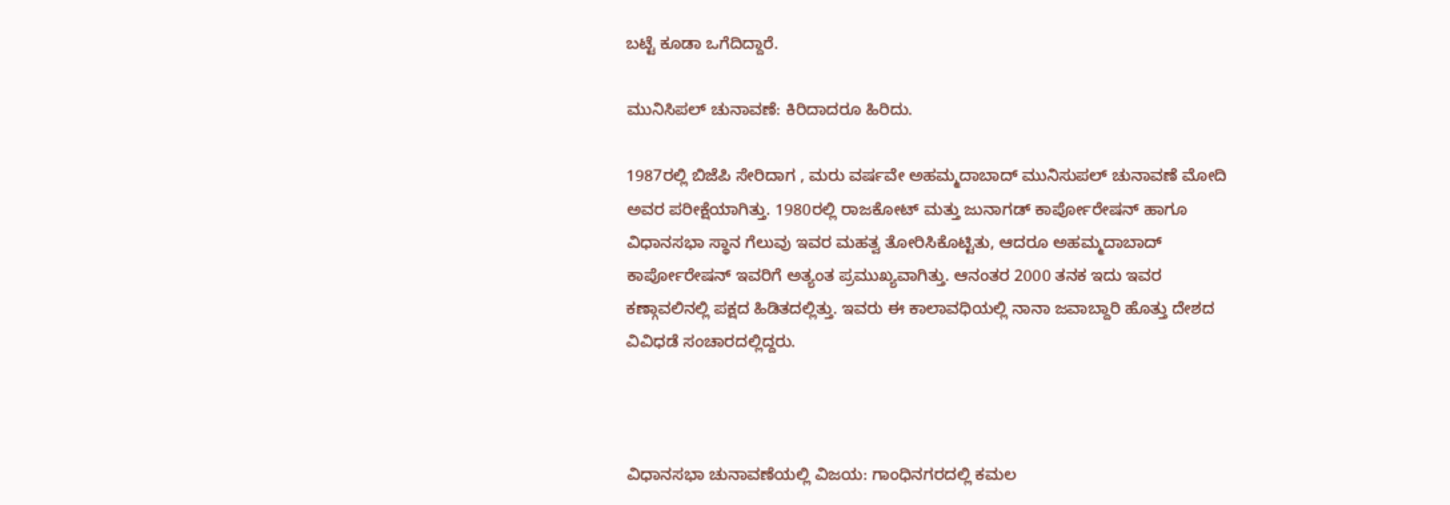ಬಟ್ಟೆ ಕೂಡಾ ಒಗೆದಿದ್ದಾರೆ.

ಮುನಿಸಿಪಲ್ ಚುನಾವಣೆ: ಕಿರಿದಾದರೂ ಹಿರಿದು.

1987ರಲ್ಲಿ ಬಿಜೆಪಿ ಸೇರಿದಾಗ , ಮರು ವರ್ಷವೇ ಅಹಮ್ಮದಾಬಾದ್ ಮುನಿಸುಪಲ್ ಚುನಾವಣೆ ಮೋದಿ ಅವರ ಪರೀಕ್ಷೆಯಾಗಿತ್ತು. 1980ರಲ್ಲಿ ರಾಜಕೋಟ್ ಮತ್ತು ಜುನಾಗಡ್ ಕಾರ್ಪೋರೇಷನ್ ಹಾಗೂ ವಿಧಾನಸಭಾ ಸ್ಥಾನ ಗೆಲುವು ಇವರ ಮಹತ್ವ ತೋರಿಸಿಕೊಟ್ಟಿತು, ಆದರೂ ಅಹಮ್ಮದಾಬಾದ್ ಕಾರ್ಪೋರೇಷನ್ ಇವರಿಗೆ ಅತ್ಯಂತ ಪ್ರಮುಖ್ಯವಾಗಿತ್ತು. ಆನಂತರ 2000 ತನಕ ಇದು ಇವರ ಕಣ್ಗಾವಲಿನಲ್ಲಿ ಪಕ್ಷದ ಹಿಡಿತದಲ್ಲಿತ್ತು. ಇವರು ಈ ಕಾಲಾವಧಿಯಲ್ಲಿ ನಾನಾ ಜವಾಬ್ದಾರಿ ಹೊತ್ತು ದೇಶದ ವಿವಿಧಡೆ ಸಂಚಾರದಲ್ಲಿದ್ದರು.



ವಿಧಾನಸಭಾ ಚುನಾವಣೆಯಲ್ಲಿ ವಿಜಯ: ಗಾಂಧಿನಗರದಲ್ಲಿ ಕಮಲ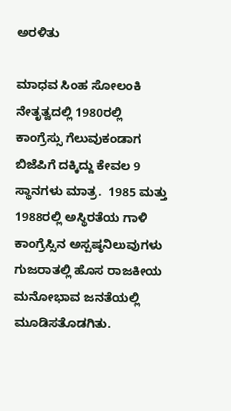ಅರಳಿತು

ಮಾಧವ ಸಿಂಹ ಸೋಲಂಕಿ ನೇತೃತ್ವದಲ್ಲಿ 1980ರಲ್ಲಿ ಕಾಂಗ್ರೆಸ್ಸು ಗೆಲುವುಕಂಡಾಗ ಬಿಜೆಪಿಗೆ ದಕ್ಕಿದ್ದು ಕೇವಲ 9 ಸ್ಥಾನಗಳು ಮಾತ್ರ.  1985 ಮತ್ತು 1988ರಲ್ಲಿ ಅಸ್ಥಿರತೆಯ ಗಾಳಿ ಕಾಂಗ್ರೆಸ್ಸಿನ ಅಸ್ಪಷ್ಠನಿಲುವುಗಳು ಗುಜರಾತಲ್ಲಿ ಹೊಸ ರಾಜಕೀಯ ಮನೋಭಾವ ಜನತೆಯಲ್ಲಿ ಮೂಡಿಸತೊಡಗಿತು.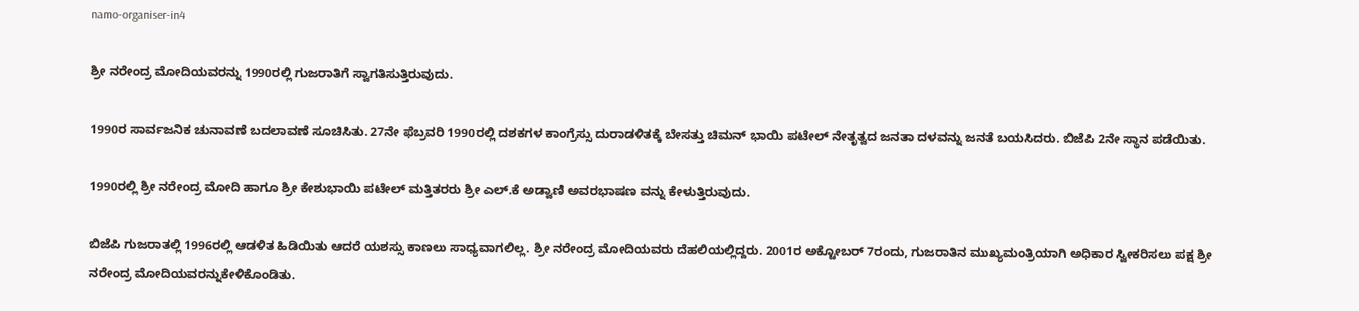namo-organiser-in4

ಶ್ರೀ ನರೇಂದ್ರ ಮೋದಿಯವರನ್ನು 1990ರಲ್ಲಿ ಗುಜರಾತಿಗೆ ಸ್ವಾಗತಿಸುತ್ತಿರುವುದು.

1990ರ ಸಾರ್ವಜನಿಕ ಚುನಾವಣೆ ಬದಲಾವಣೆ ಸೂಚಿಸಿತು. 27ನೇ ಫೆಬ್ರವರಿ 1990ರಲ್ಲಿ ದಶಕಗಳ ಕಾಂಗ್ರೆಸ್ಸು ದುರಾಡಳಿತಕ್ಕೆ ಬೇಸತ್ತು ಚಿಮನ್ ಭಾಯಿ ಪಟೇಲ್ ನೇತೃತ್ವದ ಜನತಾ ದಳವನ್ನು ಜನತೆ ಬಯಸಿದರು. ಬಿಜೆಪಿ 2ನೇ ಸ್ಥಾನ ಪಡೆಯಿತು.

1990ರಲ್ಲಿ ಶ್ರೀ ನರೇಂದ್ರ ಮೋದಿ ಹಾಗೂ ಶ್ರೀ ಕೇಶುಭಾಯಿ ಪಟೇಲ್ ಮತ್ತಿತರರು ಶ್ರೀ ಎಲ್.ಕೆ ಅಡ್ವಾಣಿ ಅವರಭಾಷಣ ವನ್ನು ಕೇಳುತ್ತಿರುವುದು.

ಬಿಜೆಪಿ ಗುಜರಾತಲ್ಲಿ 1996ರಲ್ಲಿ ಆಡಳಿತ ಹಿಡಿಯಿತು ಆದರೆ ಯಶಸ್ಸು ಕಾಣಲು ಸಾಧ್ಯವಾಗಲಿಲ್ಲ. ಶ್ರೀ ನರೇಂದ್ರ ಮೋದಿಯವರು ದೆಹಲಿಯಲ್ಲಿದ್ದರು. 2001ರ ಅಕ್ಟೋಬರ್ 7ರಂದು, ಗುಜರಾತಿನ ಮುಖ್ಯಮಂತ್ರಿಯಾಗಿ ಅಧಿಕಾರ ಸ್ವೀಕರಿಸಲು ಪಕ್ಷ ಶ್ರೀ ನರೇಂದ್ರ ಮೋದಿಯವರನ್ನುಕೇಳಿಕೊಂಡಿತು.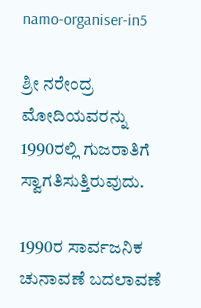namo-organiser-in5

ಶ್ರೀ ನರೇಂದ್ರ ಮೋದಿಯವರನ್ನು 1990ರಲ್ಲಿ ಗುಜರಾತಿಗೆ ಸ್ವಾಗತಿಸುತ್ತಿರುವುದು.

1990ರ ಸಾರ್ವಜನಿಕ ಚುನಾವಣೆ ಬದಲಾವಣೆ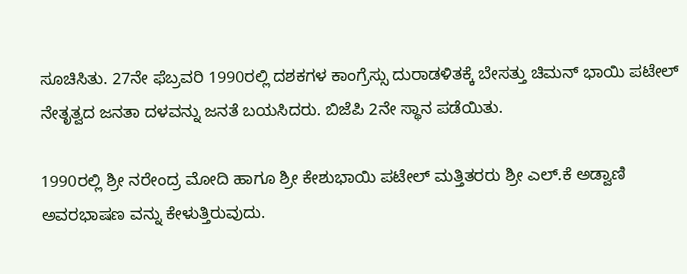ಸೂಚಿಸಿತು. 27ನೇ ಫೆಬ್ರವರಿ 1990ರಲ್ಲಿ ದಶಕಗಳ ಕಾಂಗ್ರೆಸ್ಸು ದುರಾಡಳಿತಕ್ಕೆ ಬೇಸತ್ತು ಚಿಮನ್ ಭಾಯಿ ಪಟೇಲ್ ನೇತೃತ್ವದ ಜನತಾ ದಳವನ್ನು ಜನತೆ ಬಯಸಿದರು. ಬಿಜೆಪಿ 2ನೇ ಸ್ಥಾನ ಪಡೆಯಿತು.

1990ರಲ್ಲಿ ಶ್ರೀ ನರೇಂದ್ರ ಮೋದಿ ಹಾಗೂ ಶ್ರೀ ಕೇಶುಭಾಯಿ ಪಟೇಲ್ ಮತ್ತಿತರರು ಶ್ರೀ ಎಲ್.ಕೆ ಅಡ್ವಾಣಿ ಅವರಭಾಷಣ ವನ್ನು ಕೇಳುತ್ತಿರುವುದು.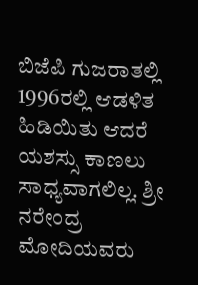ಬಿಜೆಪಿ ಗುಜರಾತಲ್ಲಿ 1996ರಲ್ಲಿ ಆಡಳಿತ ಹಿಡಿಯಿತು ಆದರೆ ಯಶಸ್ಸು ಕಾಣಲು ಸಾಧ್ಯವಾಗಲಿಲ್ಲ. ಶ್ರೀ ನರೇಂದ್ರ ಮೋದಿಯವರು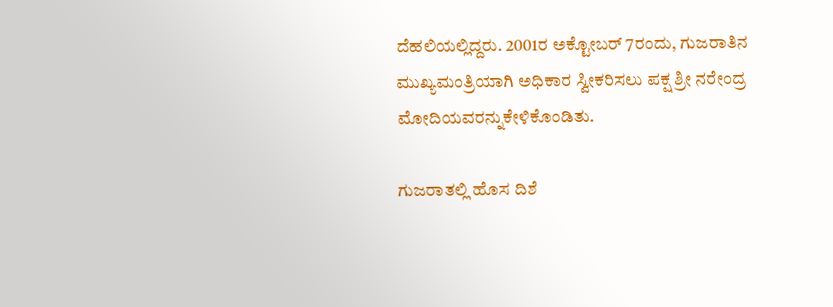ದೆಹಲಿಯಲ್ಲಿದ್ದರು. 2001ರ ಅಕ್ಟೋಬರ್ 7ರಂದು, ಗುಜರಾತಿನ ಮುಖ್ಯಮಂತ್ರಿಯಾಗಿ ಅಧಿಕಾರ ಸ್ವೀಕರಿಸಲು ಪಕ್ಷ ಶ್ರೀ ನರೇಂದ್ರ ಮೋದಿಯವರನ್ನುಕೇಳಿಕೊಂಡಿತು.

ಗುಜರಾತಲ್ಲಿ ಹೊಸ ದಿಶೆ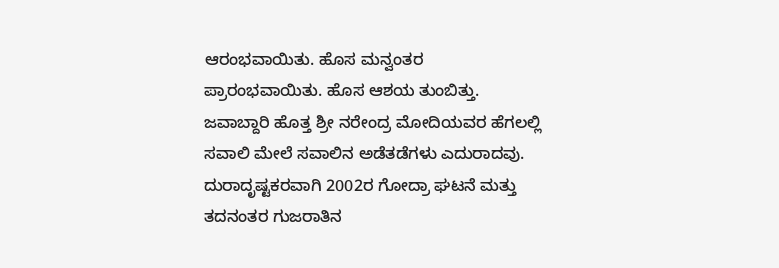ಆರಂಭವಾಯಿತು. ಹೊಸ ಮನ್ವಂತರ ಪ್ರಾರಂಭವಾಯಿತು. ಹೊಸ ಆಶಯ ತುಂಬಿತ್ತು. ಜವಾಬ್ದಾರಿ ಹೊತ್ತ ಶ್ರೀ ನರೇಂದ್ರ ಮೋದಿಯವರ ಹೆಗಲಲ್ಲಿ ಸವಾಲಿ ಮೇಲೆ ಸವಾಲಿನ ಅಡೆತಡೆಗಳು ಎದುರಾದವು. ದುರಾದೃಷ್ಟಕರವಾಗಿ 2002ರ ಗೋದ್ರಾ ಘಟನೆ ಮತ್ತು ತದನಂತರ ಗುಜರಾತಿನ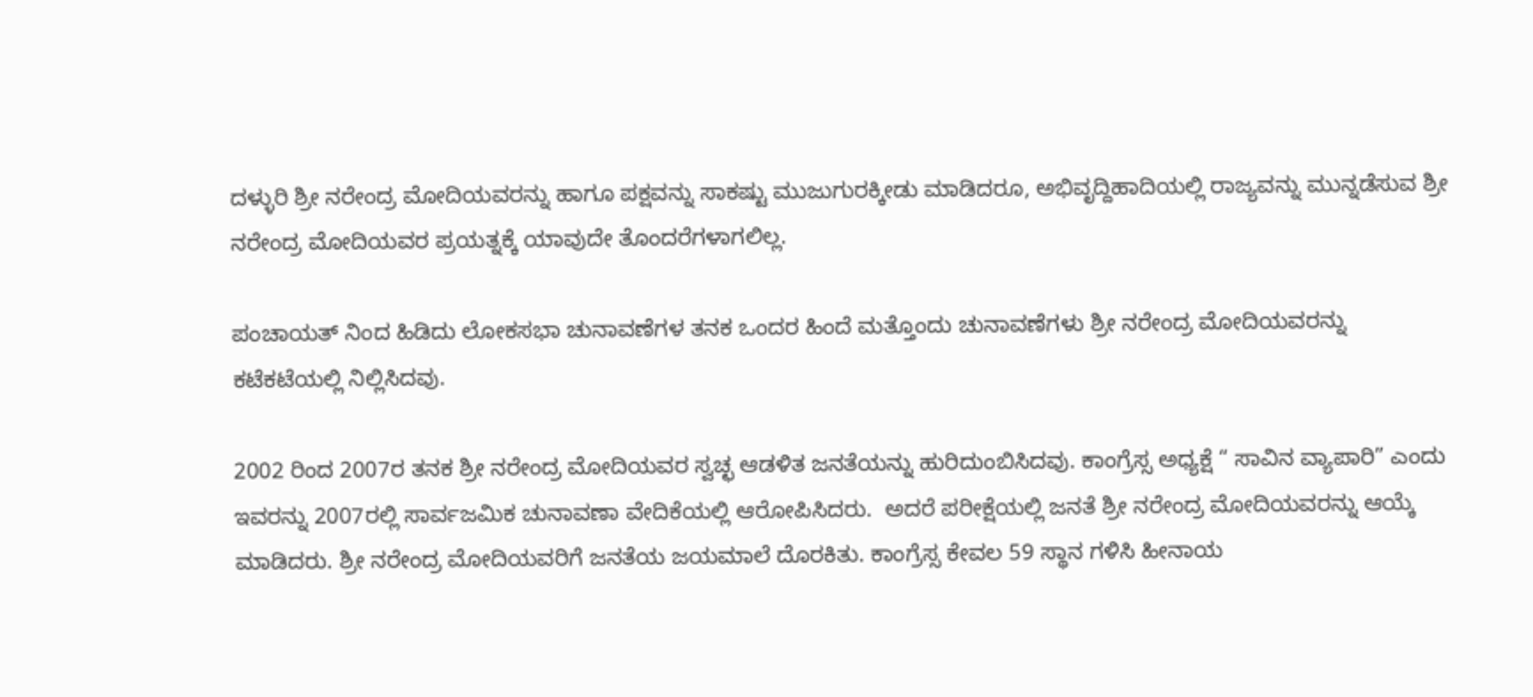ದಳ್ಳುರಿ ಶ್ರೀ ನರೇಂದ್ರ ಮೋದಿಯವರನ್ನು ಹಾಗೂ ಪಕ್ಷವನ್ನು ಸಾಕಷ್ಟು ಮುಜುಗುರಕ್ಕೀಡು ಮಾಡಿದರೂ, ಅಭಿವೃದ್ದಿಹಾದಿಯಲ್ಲಿ ರಾಜ್ಯವನ್ನು ಮುನ್ನಡೆಸುವ ಶ್ರೀ ನರೇಂದ್ರ ಮೋದಿಯವರ ಪ್ರಯತ್ನಕ್ಕೆ ಯಾವುದೇ ತೊಂದರೆಗಳಾಗಲಿಲ್ಲ.

ಪಂಚಾಯತ್ ನಿಂದ ಹಿಡಿದು ಲೋಕಸಭಾ ಚುನಾವಣೆಗಳ ತನಕ ಒಂದರ ಹಿಂದೆ ಮತ್ತೊಂದು ಚುನಾವಣೆಗಳು ಶ್ರೀ ನರೇಂದ್ರ ಮೋದಿಯವರನ್ನು ಕಟೆಕಟೆಯಲ್ಲಿ ನಿಲ್ಲಿಸಿದವು.

2002 ರಿಂದ 2007ರ ತನಕ ಶ್ರೀ ನರೇಂದ್ರ ಮೋದಿಯವರ ಸ್ವಚ್ಛ ಆಡಳಿತ ಜನತೆಯನ್ನು ಹುರಿದುಂಬಿಸಿದವು. ಕಾಂಗ್ರೆಸ್ಸ ಅಧ್ಯಕ್ಷೆ “ ಸಾವಿನ ವ್ಯಾಪಾರಿ” ಎಂದು ಇವರನ್ನು 2007ರಲ್ಲಿ ಸಾರ್ವಜಮಿಕ ಚುನಾವಣಾ ವೇದಿಕೆಯಲ್ಲಿ ಆರೋಪಿಸಿದರು.  ಅದರೆ ಪರೀಕ್ಷೆಯಲ್ಲಿ ಜನತೆ ಶ್ರೀ ನರೇಂದ್ರ ಮೋದಿಯವರನ್ನು ಆಯ್ಕೆ ಮಾಡಿದರು. ಶ್ರೀ ನರೇಂದ್ರ ಮೋದಿಯವರಿಗೆ ಜನತೆಯ ಜಯಮಾಲೆ ದೊರಕಿತು. ಕಾಂಗ್ರೆಸ್ಸ ಕೇವಲ 59 ಸ್ಥಾನ ಗಳಿಸಿ ಹೀನಾಯ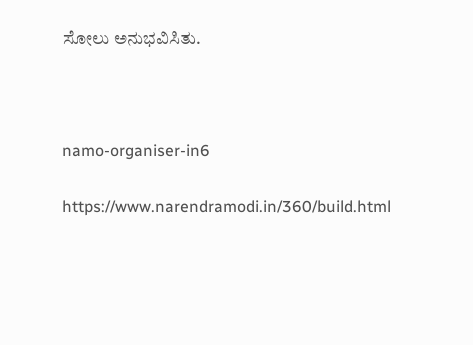ಸೋಲು ಅನುಭವಿಸಿತು.



namo-organiser-in6

https://www.narendramodi.in/360/build.html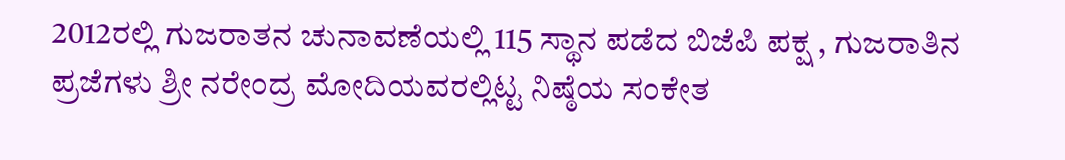2012ರಲ್ಲಿ ಗುಜರಾತನ ಚುನಾವಣೆಯಲ್ಲಿ 115 ಸ್ಥಾನ ಪಡೆದ ಬಿಜೆಪಿ ಪಕ್ಷ , ಗುಜರಾತಿನ ಪ್ರಜೆಗಳು ಶ್ರೀ ನರೇಂದ್ರ ಮೋದಿಯವರಲ್ಲಿಟ್ಟ ನಿಷ್ಠೆಯ ಸಂಕೇತ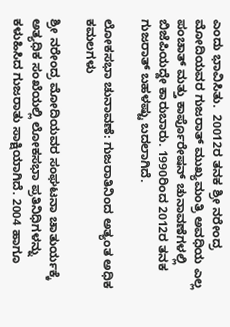ಎಂದು ಭಾವಿಸಿತು.  20012ರ ತನಕ ಶ್ರೀ ನರೇಂದ್ರ ಮೋದಿಯವರ ಗುಜರಾತ್ ಮುಖ್ಯಮಂತ್ರಿ ಅವಧಿಯ ಎಲ್ಲ ಪಂಚಾತ್ ಮತ್ತು ಕಾರ್ಪೊರೇಷನ್ ಚುನಾವಣೆಗಳಲ್ಲಿ ಬಿಜೆಪಿಯದ್ದೇ ಕಾರುಬಾರು. 1990ರಿಂದ 2012ರ ತನಕ ಗುಜರಾತ್ ಬಹಳಷ್ಟು ಬದಲಾಗಿದೆ.

ಲೋಕಸಭಾ ಚುನಾವಣೆ: ಗುಜರಾತಿನಿಂದ ಅತ್ಯಂತ ಅಧಿಕ ಕಮಲಗಳು

ಶ್ರೀ ನರೇಂದ್ರ ಮೋದಿಯವರ ಸಂಘಟನಾ ಚಾತುರ್ಯಕ್ಕೆ ಅತ್ಯಧಿಕ ಸಂಖೆಯಲ್ಲಿ ಲೋಕಸಭಾ ಪ್ರತಿನಿಧಿಗಳನ್ನು ಕಳುಹಿಸಿದ ಗುಜರಾತು ಸಾಕ್ಷಿಯಾಗಿದೆ. 2004 ಹಾಗೂ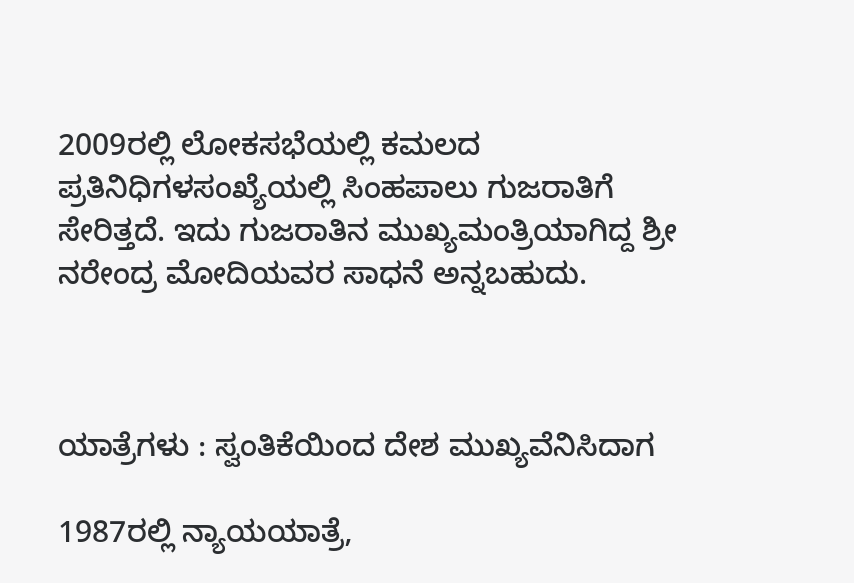2009ರಲ್ಲಿ ಲೋಕಸಭೆಯಲ್ಲಿ ಕಮಲದ ಪ್ರತಿನಿಧಿಗಳಸಂಖ್ಯೆಯಲ್ಲಿ ಸಿಂಹಪಾಲು ಗುಜರಾತಿಗೆ ಸೇರಿತ್ತದೆ. ಇದು ಗುಜರಾತಿನ ಮುಖ್ಯಮಂತ್ರಿಯಾಗಿದ್ದ ಶ್ರೀ ನರೇಂದ್ರ ಮೋದಿಯವರ ಸಾಧನೆ ಅನ್ನಬಹುದು.



ಯಾತ್ರೆಗಳು : ಸ್ವಂತಿಕೆಯಿಂದ ದೇಶ ಮುಖ್ಯವೆನಿಸಿದಾಗ

1987ರಲ್ಲಿ ನ್ಯಾಯಯಾತ್ರೆ,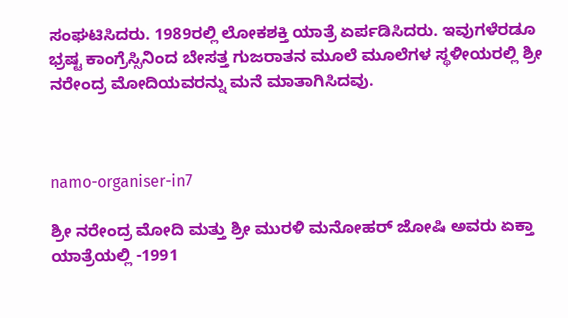ಸಂಘಟಿಸಿದರು. 1989ರಲ್ಲಿ ಲೋಕಶಕ್ತಿ ಯಾತ್ರೆ ಏರ್ಪಡಿಸಿದರು. ಇವುಗಳೆರಡೂ ಭ್ರಷ್ಟ ಕಾಂಗ್ರೆಸ್ಸಿನಿಂದ ಬೇಸತ್ತ ಗುಜರಾತನ ಮೂಲೆ ಮೂಲೆಗಳ ಸ್ಥಳೀಯರಲ್ಲಿ ಶ್ರೀ ನರೇಂದ್ರ ಮೋದಿಯವರನ್ನು ಮನೆ ಮಾತಾಗಿಸಿದವು.



namo-organiser-in7

ಶ್ರೀ ನರೇಂದ್ರ ಮೋದಿ ಮತ್ತು ಶ್ರೀ ಮುರಳಿ ಮನೋಹರ್ ಜೋಷಿ ಅವರು ಏಕ್ತಾ ಯಾತ್ರೆಯಲ್ಲಿ -1991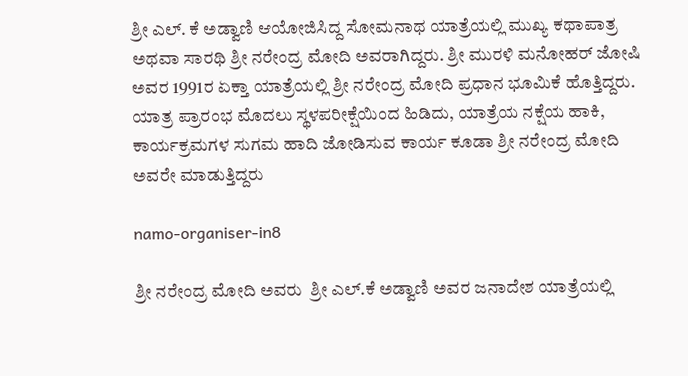ಶ್ರೀ ಎಲ್. ಕೆ ಅಡ್ವಾಣಿ ಆಯೋಜಿಸಿದ್ದ ಸೋಮನಾಥ ಯಾತ್ರೆಯಲ್ಲಿ ಮುಖ್ಯ ಕಥಾಪಾತ್ರ ಅಥವಾ ಸಾರಥಿ ಶ್ರೀ ನರೇಂದ್ರ ಮೋದಿ ಅವರಾಗಿದ್ದರು. ಶ್ರೀ ಮುರಳಿ ಮನೋಹರ್ ಜೋಷಿ ಅವರ 1991ರ ಏಕ್ತಾ ಯಾತ್ರೆಯಲ್ಲಿ ಶ್ರೀ ನರೇಂದ್ರ ಮೋದಿ ಪ್ರಧಾನ ಭೂಮಿಕೆ ಹೊತ್ತಿದ್ದರು. ಯಾತ್ರ ಪ್ರಾರಂಭ ಮೊದಲು ಸ್ಥಳಪರೀಕ್ಷೆಯಿಂದ ಹಿಡಿದು, ಯಾತ್ರೆಯ ನಕ್ಷೆಯ ಹಾಕಿ, ಕಾರ್ಯಕ್ರಮಗಳ ಸುಗಮ ಹಾದಿ ಜೋಡಿಸುವ ಕಾರ್ಯ ಕೂಡಾ ಶ್ರೀ ನರೇಂದ್ರ ಮೋದಿ ಅವರೇ ಮಾಡುತ್ತಿದ್ದರು

namo-organiser-in8

ಶ್ರೀ ನರೇಂದ್ರ ಮೋದಿ ಅವರು  ಶ್ರೀ ಎಲ್.ಕೆ ಅಡ್ವಾಣಿ ಅವರ ಜನಾದೇಶ ಯಾತ್ರೆಯಲ್ಲಿ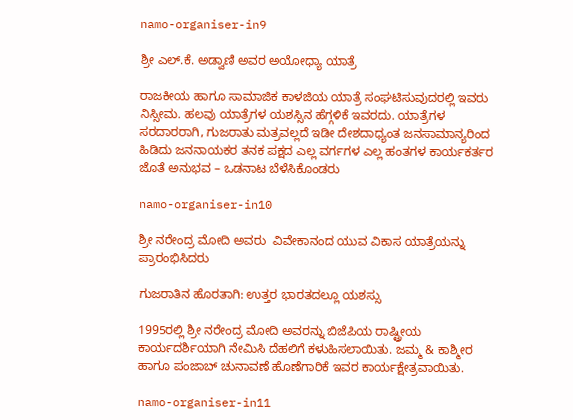namo-organiser-in9

ಶ್ರೀ ಎಲ್.ಕೆ. ಅಡ್ವಾಣಿ ಅವರ ಅಯೋಧ್ಯಾ ಯಾತ್ರೆ

ರಾಜಕೀಯ ಹಾಗೂ ಸಾಮಾಜಿಕ ಕಾಳಜಿಯ ಯಾತ್ರೆ ಸಂಘಟಿಸುವುದರಲ್ಲಿ ಇವರು ನಿಸ್ಸೀಮ. ಹಲವು ಯಾತ್ರೆಗಳ ಯಶಸ್ಸಿನ ಹೆಗ್ಗಳಿಕೆ ಇವರದು. ಯಾತ್ರೆಗಳ ಸರದಾರರಾಗಿ, ಗುಜರಾತು ಮತ್ರವಲ್ಲದೆ ಇಡೀ ದೇಶದಾಧ್ಯಂತ ಜನಸಾಮಾನ್ಯರಿಂದ ಹಿಡಿದು ಜನನಾಯಕರ ತನಕ ಪಕ್ಷದ ಎಲ್ಲ ವರ್ಗಗಳ ಎಲ್ಲ ಹಂತಗಳ ಕಾರ್ಯಕರ್ತರ ಜೊತೆ ಅನುಭವ – ಒಡನಾಟ ಬೆಳೆಸಿಕೊಂಡರು

namo-organiser-in10

ಶ್ರೀ ನರೇಂದ್ರ ಮೋದಿ ಅವರು  ವಿವೇಕಾನಂದ ಯುವ ವಿಕಾಸ ಯಾತ್ರೆಯನ್ನು ಪ್ರಾರಂಭಿಸಿದರು

ಗುಜರಾತಿನ ಹೊರತಾಗಿ: ಉತ್ತರ ಭಾರತದಲ್ಲೂ ಯಶಸ್ಸು

1995ರಲ್ಲಿ ಶ್ರೀ ನರೇಂದ್ರ ಮೋದಿ ಅವರನ್ನು ಬಿಜೆಪಿಯ ರಾಷ್ಟ್ರೀಯ ಕಾರ್ಯದರ್ಶಿಯಾಗಿ ನೇಮಿಸಿ ದೆಹಲಿಗೆ ಕಳುಹಿಸಲಾಯಿತು. ಜಮ್ಮ & ಕಾಶ್ಮೀರ ಹಾಗೂ ಪಂಜಾಬ್ ಚುನಾವಣೆ ಹೊಣೆಗಾರಿಕೆ ಇವರ ಕಾರ್ಯಕ್ಷೇತ್ರವಾಯಿತು.

namo-organiser-in11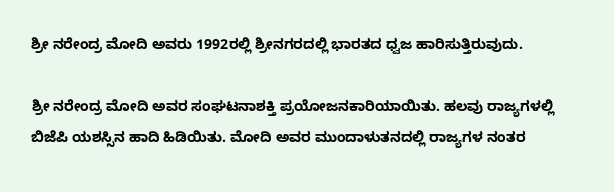ಶ್ರೀ ನರೇಂದ್ರ ಮೋದಿ ಅವರು 1992ರಲ್ಲಿ ಶ್ರೀನಗರದಲ್ಲಿ ಭಾರತದ ಧ್ವಜ ಹಾರಿಸುತ್ತಿರುವುದು.

ಶ್ರೀ ನರೇಂದ್ರ ಮೋದಿ ಅವರ ಸಂಘಟನಾಶಕ್ತಿ ಪ್ರಯೋಜನಕಾರಿಯಾಯಿತು. ಹಲವು ರಾಜ್ಯಗಳಲ್ಲಿ ಬಿಜೆಪಿ ಯಶಸ್ಸಿನ ಹಾದಿ ಹಿಡಿಯಿತು. ಮೋದಿ ಅವರ ಮುಂದಾಳುತನದಲ್ಲಿ ರಾಜ್ಯಗಳ ನಂತರ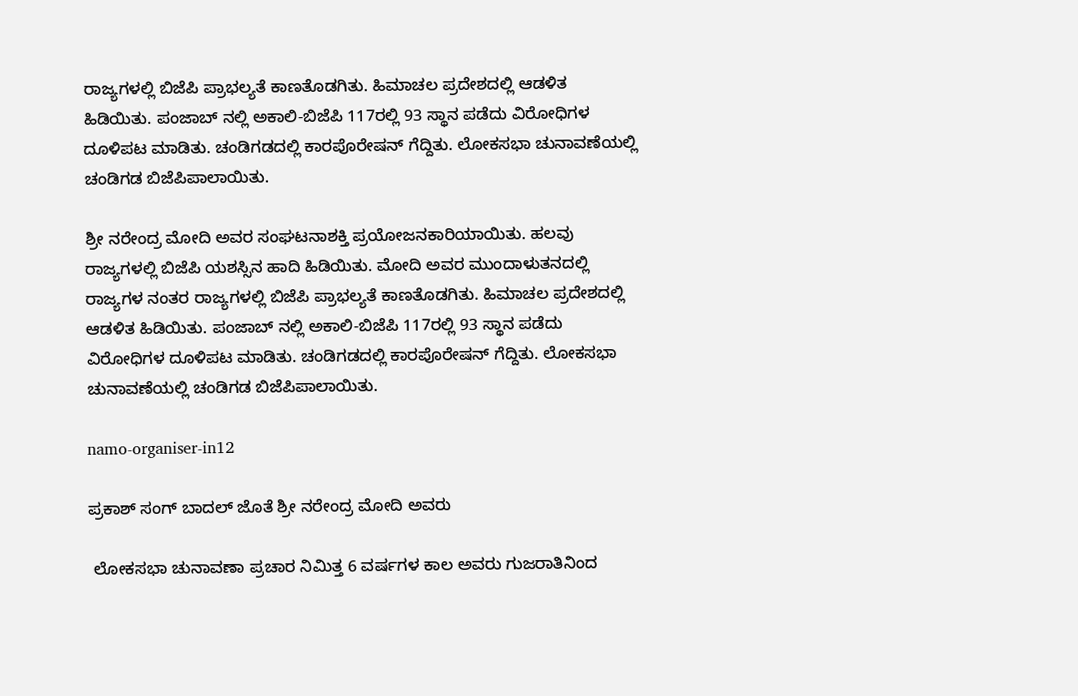ರಾಜ್ಯಗಳಲ್ಲಿ ಬಿಜೆಪಿ ಪ್ರಾಭಲ್ಯತೆ ಕಾಣತೊಡಗಿತು. ಹಿಮಾಚಲ ಪ್ರದೇಶದಲ್ಲಿ ಆಡಳಿತ ಹಿಡಿಯಿತು. ಪಂಜಾಬ್ ನಲ್ಲಿ ಅಕಾಲಿ-ಬಿಜೆಪಿ 117ರಲ್ಲಿ 93 ಸ್ಥಾನ ಪಡೆದು ವಿರೋಧಿಗಳ ದೂಳಿಪಟ ಮಾಡಿತು. ಚಂಡಿಗಡದಲ್ಲಿ ಕಾರಪೊರೇಷನ್ ಗೆದ್ದಿತು. ಲೋಕಸಭಾ ಚುನಾವಣೆಯಲ್ಲಿ ಚಂಡಿಗಡ ಬಿಜೆಪಿಪಾಲಾಯಿತು.

ಶ್ರೀ ನರೇಂದ್ರ ಮೋದಿ ಅವರ ಸಂಘಟನಾಶಕ್ತಿ ಪ್ರಯೋಜನಕಾರಿಯಾಯಿತು. ಹಲವು ರಾಜ್ಯಗಳಲ್ಲಿ ಬಿಜೆಪಿ ಯಶಸ್ಸಿನ ಹಾದಿ ಹಿಡಿಯಿತು. ಮೋದಿ ಅವರ ಮುಂದಾಳುತನದಲ್ಲಿ ರಾಜ್ಯಗಳ ನಂತರ ರಾಜ್ಯಗಳಲ್ಲಿ ಬಿಜೆಪಿ ಪ್ರಾಭಲ್ಯತೆ ಕಾಣತೊಡಗಿತು. ಹಿಮಾಚಲ ಪ್ರದೇಶದಲ್ಲಿ ಆಡಳಿತ ಹಿಡಿಯಿತು. ಪಂಜಾಬ್ ನಲ್ಲಿ ಅಕಾಲಿ-ಬಿಜೆಪಿ 117ರಲ್ಲಿ 93 ಸ್ಥಾನ ಪಡೆದು ವಿರೋಧಿಗಳ ದೂಳಿಪಟ ಮಾಡಿತು. ಚಂಡಿಗಡದಲ್ಲಿ ಕಾರಪೊರೇಷನ್ ಗೆದ್ದಿತು. ಲೋಕಸಭಾ ಚುನಾವಣೆಯಲ್ಲಿ ಚಂಡಿಗಡ ಬಿಜೆಪಿಪಾಲಾಯಿತು.

namo-organiser-in12

ಪ್ರಕಾಶ್ ಸಂಗ್ ಬಾದಲ್ ಜೊತೆ ಶ್ರೀ ನರೇಂದ್ರ ಮೋದಿ ಅವರು

 ಲೋಕಸಭಾ ಚುನಾವಣಾ ಪ್ರಚಾರ ನಿಮಿತ್ತ 6 ವರ್ಷಗಳ ಕಾಲ ಅವರು ಗುಜರಾತಿನಿಂದ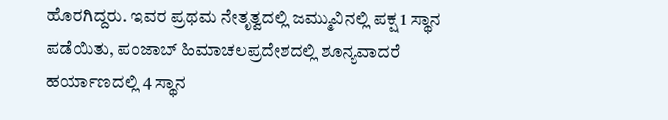ಹೊರಗಿದ್ದರು. ಇವರ ಪ್ರಥಮ ನೇತೃತ್ವದಲ್ಲಿ ಜಮ್ಮುವಿನಲ್ಲಿ ಪಕ್ಷ 1 ಸ್ಥಾನ ಪಡೆಯಿತು, ಪಂಜಾಬ್ ಹಿಮಾಚಲಪ್ರದೇಶದಲ್ಲಿ ಶೂನ್ಯವಾದರೆ ಹರ್ಯಾಣದಲ್ಲಿ 4 ಸ್ಥಾನ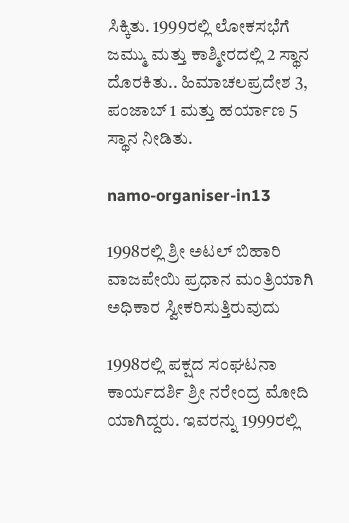ಸಿಕ್ಕಿತು. 1999ರಲ್ಲಿ ಲೋಕಸಭೆಗೆ ಜಮ್ಮು ಮತ್ತು ಕಾಶ್ಮೀರದಲ್ಲಿ 2 ಸ್ಥಾನ ದೊರಕಿತು.. ಹಿಮಾಚಲಪ್ರದೇಶ 3, ಪಂಜಾಬ್ 1 ಮತ್ತು ಹರ್ಯಾಣ 5 ಸ್ಥಾನ ನೀಡಿತು.

namo-organiser-in13

1998ರಲ್ಲಿ ಶ್ರೀ ಅಟಲ್ ಬಿಹಾರಿ ವಾಜಪೇಯಿ ಪ್ರಧಾನ ಮಂತ್ರಿಯಾಗಿ ಅಧಿಕಾರ ಸ್ವೀಕರಿಸುತ್ತಿರುವುದು

1998ರಲ್ಲಿ ಪಕ್ಷದ ಸಂಘಟನಾ ಕಾರ್ಯದರ್ಶಿ ಶ್ರೀ ನರೇಂದ್ರ ಮೋದಿ ಯಾಗಿದ್ದರು. ಇವರನ್ನು 1999ರಲ್ಲಿ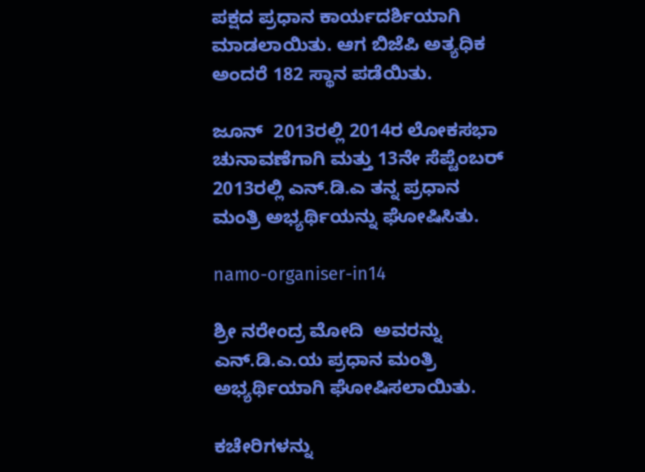ಪಕ್ಷದ ಪ್ರಧಾನ ಕಾರ್ಯದರ್ಶಿಯಾಗಿ ಮಾಡಲಾಯಿತು. ಆಗ ಬಿಜೆಪಿ ಅತ್ಯಧಿಕ ಅಂದರೆ 182 ಸ್ಥಾನ ಪಡೆಯಿತು.

ಜೂನ್  2013ರಲ್ಲಿ 2014ರ ಲೋಕಸಭಾ ಚುನಾವಣೆಗಾಗಿ ಮತ್ತು 13ನೇ ಸೆಪ್ಟೆಂಬರ್ 2013ರಲ್ಲಿ ಎನ್.ಡಿ.ಎ ತನ್ನ ಪ್ರಧಾನ ಮಂತ್ರಿ ಅಭ್ಯರ್ಥಿಯನ್ನು ಘೋಷಿಸಿತು.

namo-organiser-in14

ಶ್ರೀ ನರೇಂದ್ರ ಮೋದಿ  ಅವರನ್ನು ಎನ್.ಡಿ.ಎ.ಯ ಪ್ರಧಾನ ಮಂತ್ರಿ ಅಭ್ಯರ್ಥಿಯಾಗಿ ಘೋಷಿಸಲಾಯಿತು.

ಕಚೇರಿಗಳನ್ನು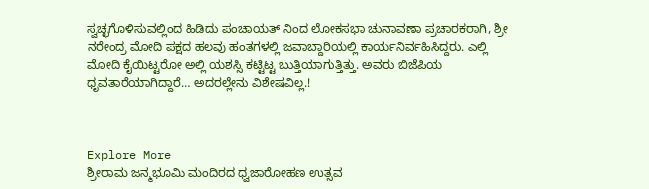ಸ್ವಚ್ಛಗೊಳಿಸುವಲ್ಲಿಂದ ಹಿಡಿದು ಪಂಚಾಯತ್ ನಿಂದ ಲೋಕಸಭಾ ಚುನಾವಣಾ ಪ್ರಚಾರಕರಾಗಿ, ಶ್ರೀ ನರೇಂದ್ರ ಮೋದಿ ಪಕ್ಷದ ಹಲವು ಹಂತಗಳಲ್ಲಿ ಜವಾಬ್ದಾರಿಯಲ್ಲಿ ಕಾರ್ಯನಿರ್ವಹಿಸಿದ್ದರು. ಎಲ್ಲಿ ಮೋದಿ ಕೈಯಿಟ್ಟರೋ ಅಲ್ಲಿ ಯಶಸ್ಸಿ ಕಟ್ಟಿಟ್ಟ ಬುತ್ತಿಯಾಗುತ್ತಿತ್ತು. ಅವರು ಬಿಜೆಪಿಯ ಧೃವತಾರೆಯಾಗಿದ್ದಾರೆ… ಅದರಲ್ಲೇನು ವಿಶೇಷವಿಲ್ಲ.!



Explore More
ಶ್ರೀರಾಮ ಜನ್ಮಭೂಮಿ ಮಂದಿರದ ಧ್ವಜಾರೋಹಣ ಉತ್ಸವ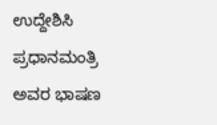ಉದ್ದೇಶಿಸಿ ಪ್ರಧಾನಮಂತ್ರಿ ಅವರ ಭಾಷಣ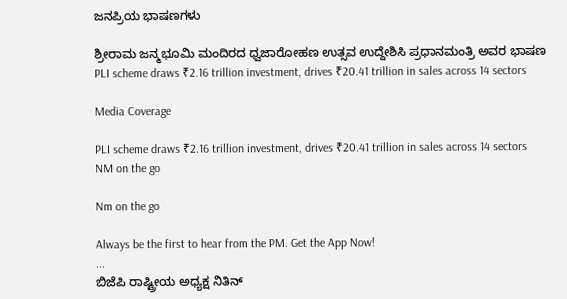ಜನಪ್ರಿಯ ಭಾಷಣಗಳು

ಶ್ರೀರಾಮ ಜನ್ಮಭೂಮಿ ಮಂದಿರದ ಧ್ವಜಾರೋಹಣ ಉತ್ಸವ ಉದ್ದೇಶಿಸಿ ಪ್ರಧಾನಮಂತ್ರಿ ಅವರ ಭಾಷಣ
PLI scheme draws ₹2.16 trillion investment, drives ₹20.41 trillion in sales across 14 sectors

Media Coverage

PLI scheme draws ₹2.16 trillion investment, drives ₹20.41 trillion in sales across 14 sectors
NM on the go

Nm on the go

Always be the first to hear from the PM. Get the App Now!
...
ಬಿಜೆಪಿ ರಾಷ್ಟ್ರೀಯ ಅಧ್ಯಕ್ಷ ನಿತಿನ್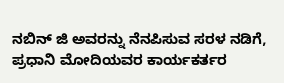ನಬಿನ್ ಜಿ ಅವರನ್ನು ನೆನಪಿಸುವ ಸರಳ ನಡಿಗೆ, ಪ್ರಧಾನಿ ಮೋದಿಯವರ ಕಾರ್ಯಕರ್ತರ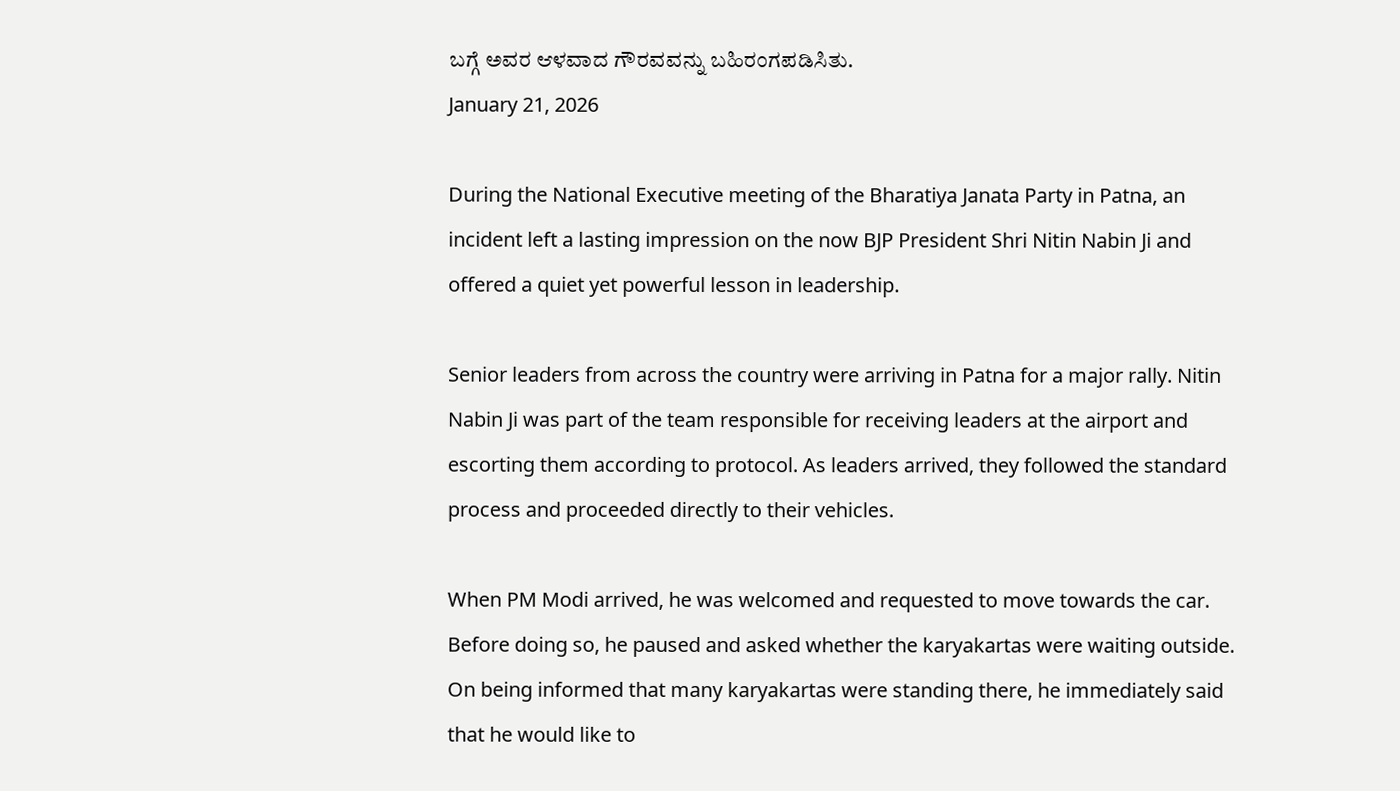ಬಗ್ಗೆ ಅವರ ಆಳವಾದ ಗೌರವವನ್ನು ಬಹಿರಂಗಪಡಿಸಿತು.
January 21, 2026

During the National Executive meeting of the Bharatiya Janata Party in Patna, an incident left a lasting impression on the now BJP President Shri Nitin Nabin Ji and offered a quiet yet powerful lesson in leadership.

Senior leaders from across the country were arriving in Patna for a major rally. Nitin Nabin Ji was part of the team responsible for receiving leaders at the airport and escorting them according to protocol. As leaders arrived, they followed the standard process and proceeded directly to their vehicles.

When PM Modi arrived, he was welcomed and requested to move towards the car. Before doing so, he paused and asked whether the karyakartas were waiting outside. On being informed that many karyakartas were standing there, he immediately said that he would like to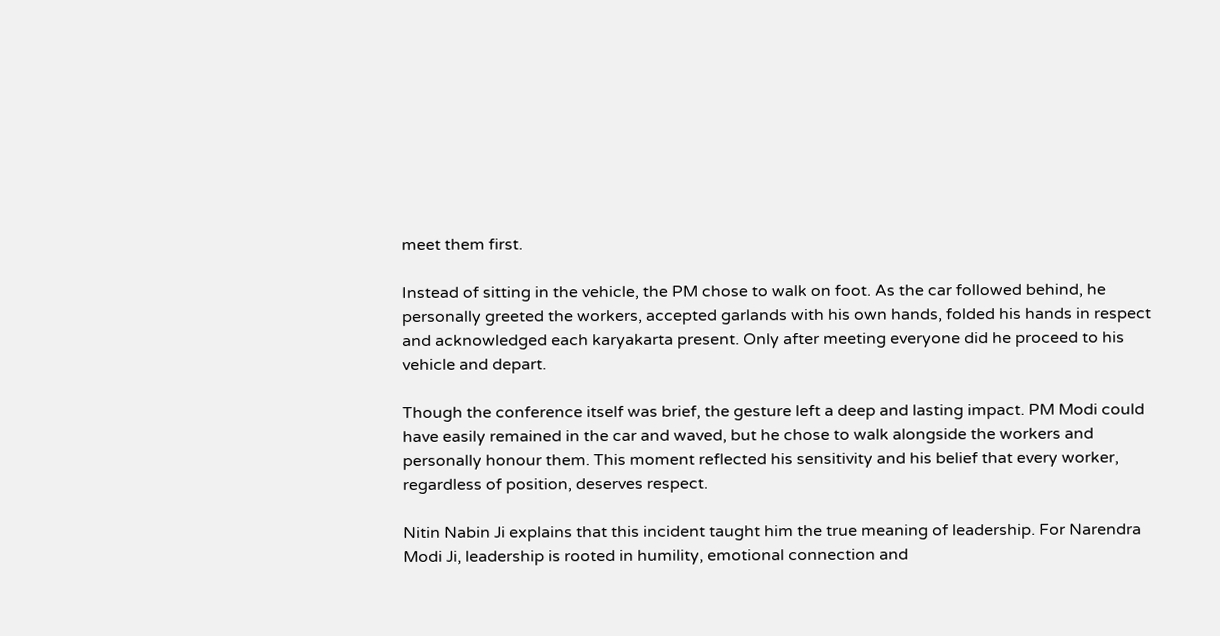meet them first.

Instead of sitting in the vehicle, the PM chose to walk on foot. As the car followed behind, he personally greeted the workers, accepted garlands with his own hands, folded his hands in respect and acknowledged each karyakarta present. Only after meeting everyone did he proceed to his vehicle and depart.

Though the conference itself was brief, the gesture left a deep and lasting impact. PM Modi could have easily remained in the car and waved, but he chose to walk alongside the workers and personally honour them. This moment reflected his sensitivity and his belief that every worker, regardless of position, deserves respect.

Nitin Nabin Ji explains that this incident taught him the true meaning of leadership. For Narendra Modi Ji, leadership is rooted in humility, emotional connection and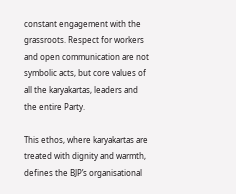constant engagement with the grassroots. Respect for workers and open communication are not symbolic acts, but core values of all the karyakartas, leaders and the entire Party.

This ethos, where karyakartas are treated with dignity and warmth, defines the BJP’s organisational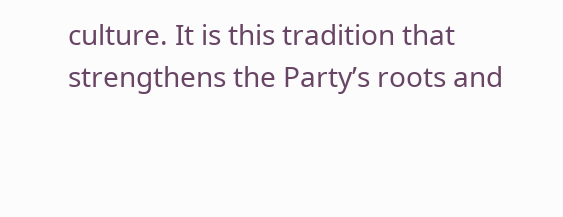culture. It is this tradition that strengthens the Party’s roots and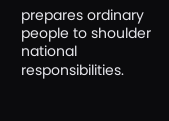prepares ordinary people to shoulder national responsibilities.